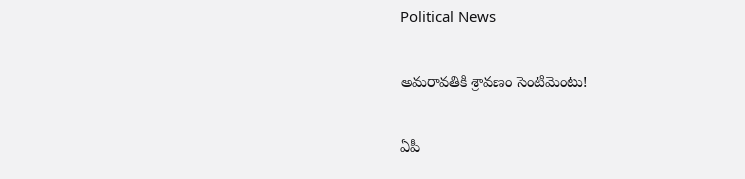Political News

అమ‌రావ‌తికి శ్రావ‌ణం సెంటిమెంటు!

ఏపీ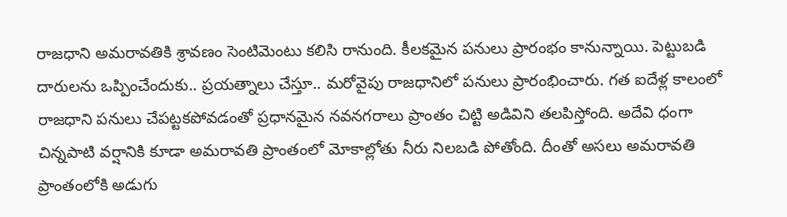రాజ‌ధాని అమ‌రావ‌తికి శ్రావ‌ణం సెంటిమెంటు క‌లిసి రానుంది. కీల‌క‌మైన ప‌నులు ప్రారంభం కానున్నాయి. పెట్టుబడి దారుల‌ను ఒప్పించేందుకు.. ప్ర‌య‌త్నాలు చేస్తూ.. మ‌రోవైపు రాజ‌ధానిలో ప‌నులు ప్రారంభించారు. గ‌త ఐదేళ్ల కాలంలో రాజధాని ప‌నులు చేప‌ట్ట‌క‌పోవ‌డంతో ప్ర‌ధాన‌మైన న‌వ‌న‌గ‌రాలు ప్రాంతం చిట్టి అడివిని త‌ల‌పిస్తోంది. అదేవి ధంగా చిన్న‌పాటి వ‌ర్షానికి కూడా అమ‌రావ‌తి ప్రాంతంలో మోకాల్లోతు నీరు నిల‌బ‌డి పోతోంది. దీంతో అస‌లు అమ‌రావ‌తి ప్రాంతంలోకి అడుగు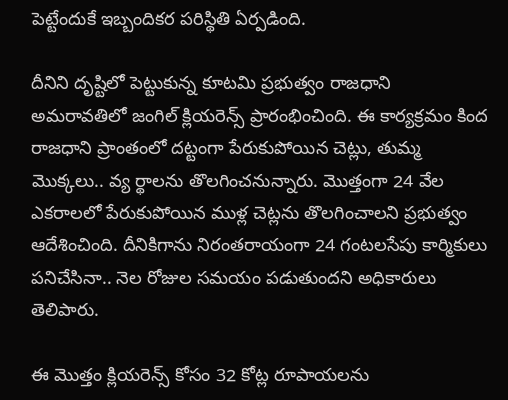పెట్టేందుకే ఇబ్బందిక‌ర ప‌రిస్థితి ఏర్ప‌డింది.

దీనిని దృష్టిలో పెట్టుకున్న కూట‌మి ప్ర‌భుత్వం రాజధాని అమరావతిలో జంగిల్‌ క్లియరెన్స్‌ ప్రారంభించింది. ఈ కార్య‌క్ర‌మం కింద రాజ‌ధాని ప్రాంతంలో ద‌ట్టంగా పేరుకుపోయిన చెట్లు, తుమ్మ మొక్క‌లు.. వ్య ర్థాల‌ను తొల‌గించ‌నున్నారు. మొత్తంగా 24 వేల ఎక‌రాల‌లో పేరుకుపోయిన ముళ్ల చెట్ల‌ను తొల‌గించాల‌ని ప్ర‌భుత్వం ఆదేశించింది. దీనికిగాను నిరంత‌రాయంగా 24 గంట‌ల‌సేపు కార్మికులు ప‌నిచేసినా.. నెల రోజుల స‌మ‌యం ప‌డుతుంద‌ని అధికారులు తెలిపారు.

ఈ మొత్తం క్లియ‌రెన్స్ కోసం 32 కోట్ల రూపాయ‌ల‌ను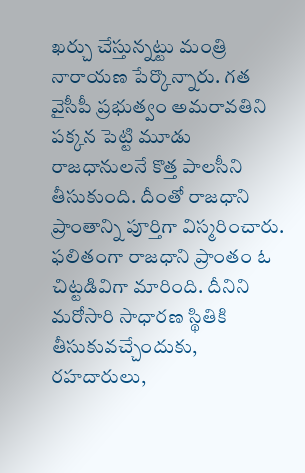ఖ‌ర్చు చేస్తున్న‌ట్టు మంత్రి నారాయ‌ణ పేర్కొన్నారు. గత వైసీపీ ప్రభుత్వం అమరావతిని ప‌క్క‌న పెట్టి మూడు రాజ‌ధానుల‌నే కొత్త పాల‌సీని తీసుకుంది. దీంతో రాజ‌ధాని ప్రాంతాన్ని పూర్తిగా విస్మ‌రించారు. ఫ‌లితంగా రాజధాని ప్రాంతం ఓ చిట్ట‌డివిగా మారింది. దీనిని మ‌రోసారి సాధార‌ణ స్థితికి తీసుకువ‌చ్చేందుకు, ర‌హ‌దారులు,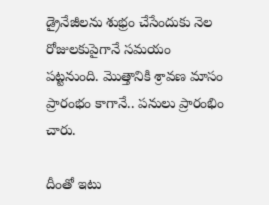డ్రైనేజీల‌ను శుభ్రం చేసేందుకు నెల రోజుల‌కుపైగానే స‌మ‌యం ప‌ట్ట‌నుంది. మొత్తానికి శ్రావ‌ణ మాసం ప్రారంభం కాగానే.. ప‌నులు ప్రారంభిం చారు.

దీంతో ఇటు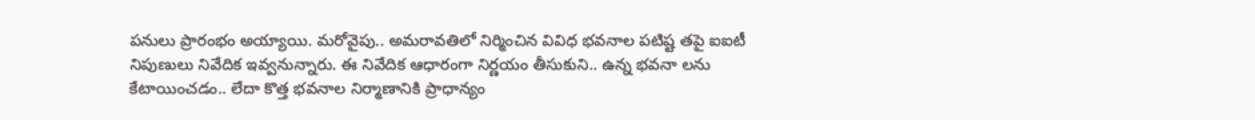ప‌నులు ప్రారంభం అయ్యాయి. మ‌రోవైపు.. అమ‌రావ‌తిలో నిర్మించిన వివిధ భవనాల పటిష్ట తపై ఐఐటీ నిపుణులు నివేదిక ఇవ్వ‌నున్నారు. ఈ నివేదిక ఆధారంగా నిర్ణయం తీసుకుని.. ఉన్న భ‌వ‌నా ల‌ను కేటాయించ‌డం.. లేదా కొత్త భ‌వ‌నాల నిర్మాణానికి ప్రాధాన్యం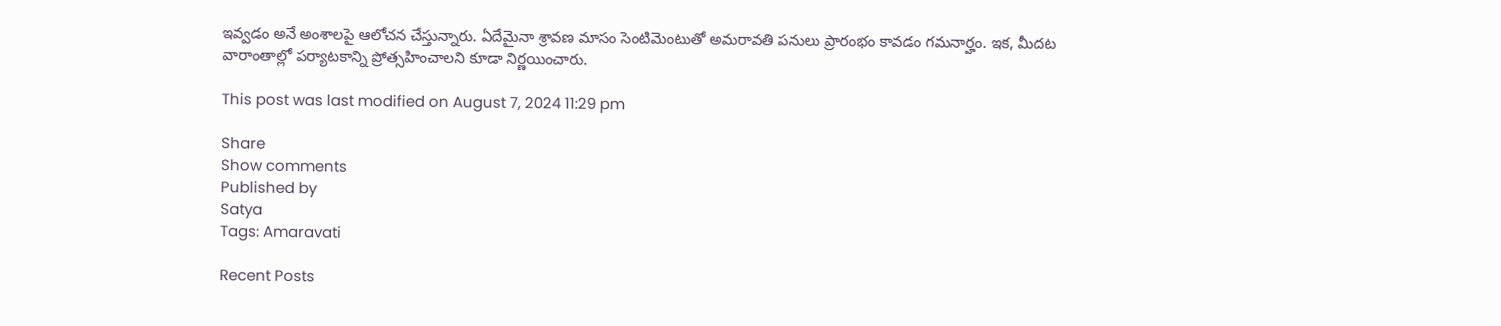ఇవ్వ‌డం అనే అంశాల‌పై ఆలోచ‌న చేస్తున్నారు. ఏదేమైనా శ్రావ‌ణ మాసం సెంటిమెంటుతో అమ‌రావ‌తి ప‌నులు ప్రారంభం కావ‌డం గ‌మ‌నార్హం. ఇక‌, మీద‌ట వారాంతాల్లో ప‌ర్యాట‌కాన్ని ప్రోత్స‌హించాల‌ని కూడా నిర్ణ‌యించారు.

This post was last modified on August 7, 2024 11:29 pm

Share
Show comments
Published by
Satya
Tags: Amaravati

Recent Posts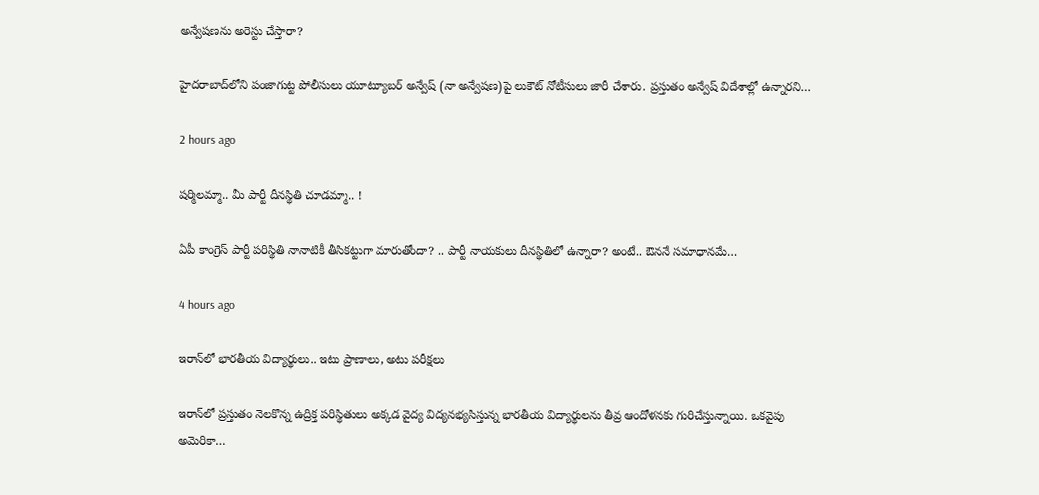అన్వేషణను అరెస్టు చేస్తారా?

హైదరాబాద్‌లోని పంజాగుట్ట పోలీసులు యూట్యూబర్ అన్వేష్ (నా అన్వేషణ)పై లుకౌట్ నోటీసులు జారీ చేశారు. ప్రస్తుతం అన్వేష్ విదేశాల్లో ఉన్నారని…

2 hours ago

ష‌ర్మిలమ్మా.. మీ పార్టీ దీన‌స్థితి చూడ‌మ్మా.. !

ఏపీ కాంగ్రెస్ పార్టీ ప‌రిస్థితి నానాటికీ తీసిక‌ట్టుగా మారుతోందా? .. పార్టీ నాయ‌కులు దీన‌స్థితిలో ఉన్నారా? అంటే.. ఔన‌నే స‌మాధాన‌మే…

4 hours ago

ఇరాన్‌లో భారతీయ విద్యార్థులు.. ఇటు ప్రాణాలు, అటు పరీక్షలు

ఇరాన్‌లో ప్రస్తుతం నెలకొన్న ఉద్రిక్త పరిస్థితులు అక్కడ వైద్య విద్యనభ్యసిస్తున్న భారతీయ విద్యార్థులను తీవ్ర ఆందోళనకు గురిచేస్తున్నాయి. ఒకవైపు అమెరికా…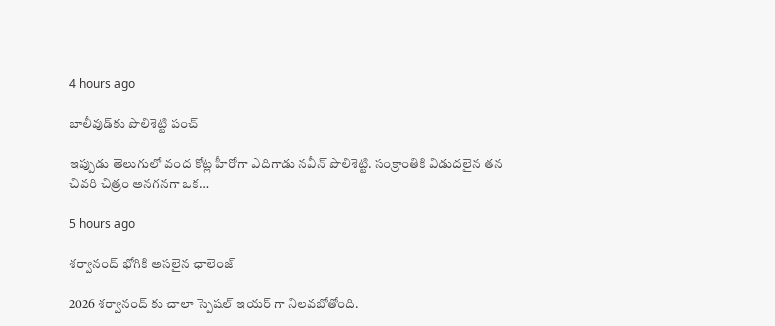4 hours ago

బాలీవుడ్‌కు పొలిశెట్టి పంచ్

ఇప్పుడు తెలుగులో వంద కోట్ల హీరోగా ఎదిగాడు న‌వీన్ పొలిశెట్టి. సంక్రాంతికి విడుదలైన త‌న చివ‌రి చిత్రం అన‌గ‌న‌గా ఒక…

5 hours ago

శర్వానంద్ భోగికి అసలైన ఛాలెంజ్

2026 శర్వానంద్ కు చాలా స్పెషల్ ఇయర్ గా నిలవబోతోంది.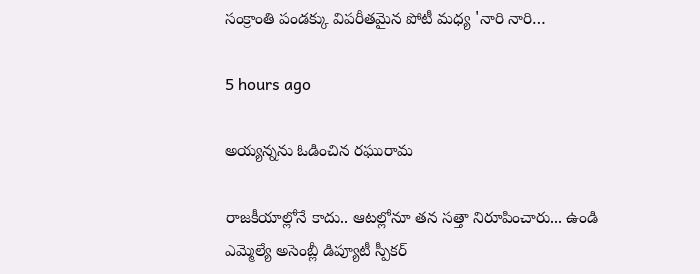సంక్రాంతి పండక్కు విపరీతమైన పోటీ మధ్య 'నారి నారి…

5 hours ago

అయ్యన్నను ఓడించిన రఘురామ

రాజ‌కీయాల్లోనే కాదు.. ఆట‌ల్లోనూ త‌న సత్తా నిరూపించారు... ఉండి ఎమ్మెల్యే అసెంబ్లీ డిప్యూటీ స్పీక‌ర్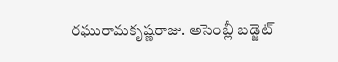ర‌ఘురామ‌కృష్ణ‌రాజు. అసెంబ్లీ బడ్జెట్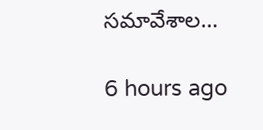స‌మావేశాల…

6 hours ago